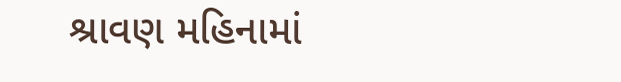શ્રાવણ મહિનામાં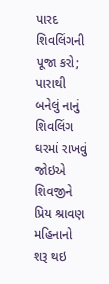પારદ શિવલિંગની પૂજા કરો; પારાથી બનેલું નાનું શિવલિંગ ઘરમાં રાખવું જોઇએ
શિવજીને પ્રિય શ્રાવણ મહિનાનો શરૂ થઇ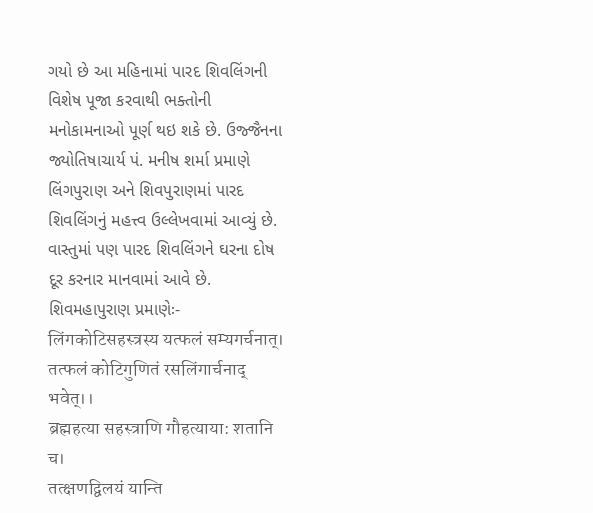ગયો છે આ મહિનામાં પારદ શિવલિંગની વિશેષ પૂજા કરવાથી ભક્તોની મનોકામનાઓ પૂર્ણ થઇ શકે છે. ઉજ્જૈનના જ્યોતિષાચાર્ય પં. મનીષ શર્મા પ્રમાણે લિંગપુરાણ અને શિવપુરાણમાં પારદ શિવલિંગનું મહત્ત્વ ઉલ્લેખવામાં આવ્યું છે. વાસ્તુમાં પણ પારદ શિવલિંગને ઘરના દોષ દૂર કરનાર માનવામાં આવે છે.
શિવમહાપુરાણ પ્રમાણેઃ-
लिंगकोटिसहस्त्रस्य यत्फलं सम्यगर्चनात्।
तत्फलं कोटिगुणितं रसलिंगार्चनाद् भवेत्।।
ब्रह्महत्या सहस्त्राणि गौहत्याया: शतानि च।
तत्क्षणद्विलयं यान्ति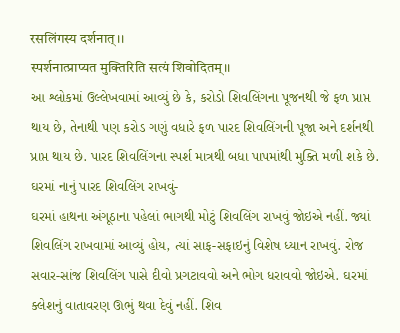रसलिंगस्य दर्शनात्।।
स्पर्शनात्प्राप्यत मुक्तिरिति सत्यं शिवोदितम्।।
આ શ્લોકમાં ઉલ્લેખવામાં આવ્યું છે કે, કરોડો શિવલિંગના પૂજનથી જે ફળ પ્રાપ્ત થાય છે, તેનાથી પણ કરોડ ગણું વધારે ફળ પારદ શિવલિંગની પૂજા અને દર્શનથી પ્રાપ્ત થાય છે. પારદ શિવલિંગના સ્પર્શ માત્રથી બધા પાપમાંથી મુક્તિ મળી શકે છે.
ઘરમાં નાનું પારદ શિવલિંગ રાખવું-
ઘરમાં હાથના અંગૂઠાના પહેલાં ભાગથી મોટું શિવલિંગ રાખવું જોઇએ નહીં. જ્યાં શિવલિંગ રાખવામાં આવ્યું હોય, ત્યાં સાફ-સફાઇનું વિશેષ ધ્યાન રાખવું. રોજ સવાર-સાંજ શિવલિંગ પાસે દીવો પ્રગટાવવો અને ભોગ ધરાવવો જોઇએ. ઘરમાં ક્લેશનું વાતાવરણ ઊભું થવા દેવું નહીં. શિવ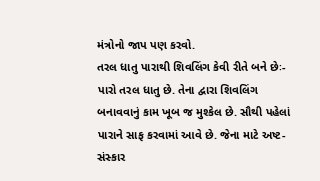મંત્રોનો જાપ પણ કરવો.
તરલ ધાતુ પારાથી શિવલિંગ કેવી રીતે બને છેઃ-
પારો તરલ ધાતુ છે. તેના દ્વારા શિવલિંગ બનાવવાનું કામ ખૂબ જ મુશ્કેલ છે. સૌથી પહેલાં પારાને સાફ કરવામાં આવે છે. જેના માટે અષ્ટ-સંસ્કાર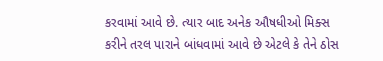કરવામાં આવે છે. ત્યાર બાદ અનેક ઔષધીઓ મિક્સ કરીને તરલ પારાને બાંધવામાં આવે છે એટલે કે તેને ઠોસ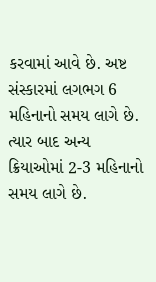કરવામાં આવે છે. અષ્ટ સંસ્કારમાં લગભગ 6 મહિનાનો સમય લાગે છે. ત્યાર બાદ અન્ય ક્રિયાઓમાં 2-3 મહિનાનો સમય લાગે છે.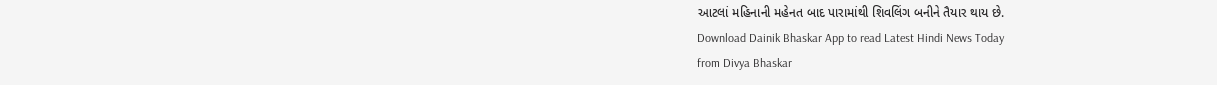આટલાં મહિનાની મહેનત બાદ પારામાંથી શિવલિંગ બનીને તૈયાર થાય છે.
Download Dainik Bhaskar App to read Latest Hindi News Today
from Divya Bhaskar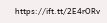https://ift.tt/2E4rORv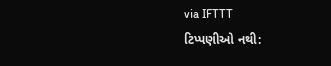via IFTTT
ટિપ્પણીઓ નથી: